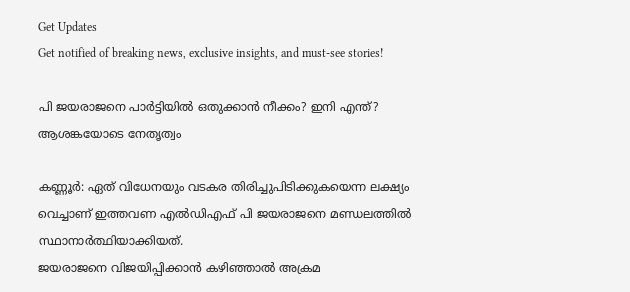Get Updates
Get notified of breaking news, exclusive insights, and must-see stories!

പി ജയരാജനെ പാര്‍ട്ടിയില്‍ ഒതുക്കാന്‍ നീക്കം? ഇനി എന്ത്? ആശങ്കയോടെ നേതൃത്വം

കണ്ണൂര്‍: ഏത് വിധേനയും വടകര തിരിച്ചുപിടിക്കുകയെന്ന ലക്ഷ്യം വെച്ചാണ് ഇത്തവണ എല്‍ഡിഎഫ് പി ജയരാജനെ മണ്ഡലത്തില്‍ സ്ഥാനാര്‍ത്ഥിയാക്കിയത്.
ജയരാജനെ വിജയിപ്പിക്കാന്‍ കഴിഞ്ഞാല്‍ അക്രമ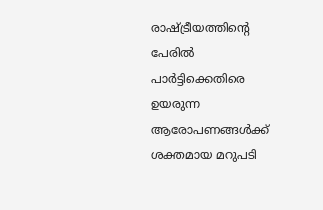രാഷ്ട്രീയത്തിന്‍റെ പേരില്‍ പാര്‍ട്ടിക്കെതിരെ ഉയരുന്ന ആരോപണങ്ങള്‍ക്ക് ശക്തമായ മറുപടി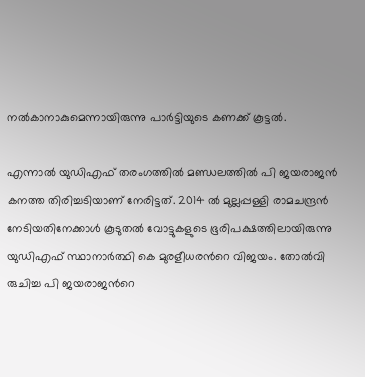നല്‍കാനാകുമെന്നായിരുന്നു പാര്‍ട്ടിയുടെ കണക്ക് കൂട്ടല്‍.

എന്നാല്‍ യുഡിഎഫ് തരംഗത്തില്‍ മണ്ഡലത്തില്‍ പി ജയരാജന്‍ കനത്ത തിരിച്ചടിയാണ് നേരിട്ടത്. 2014 ല്‍ മുല്ലപ്പള്ളി രാമചന്ദ്രന്‍ നേടിയതിനേക്കാള്‍ കൂടുതല്‍ വോട്ടുകളുടെ ഭൂരിപക്ഷത്തിലായിരുന്നു യുഡിഎഫ് സ്ഥാനാര്‍ത്ഥി കെ മുരളീധരന്‍റെ വിജയം. തോല്‍വി രുചിച്ച പി ജയരാജന്‍റെ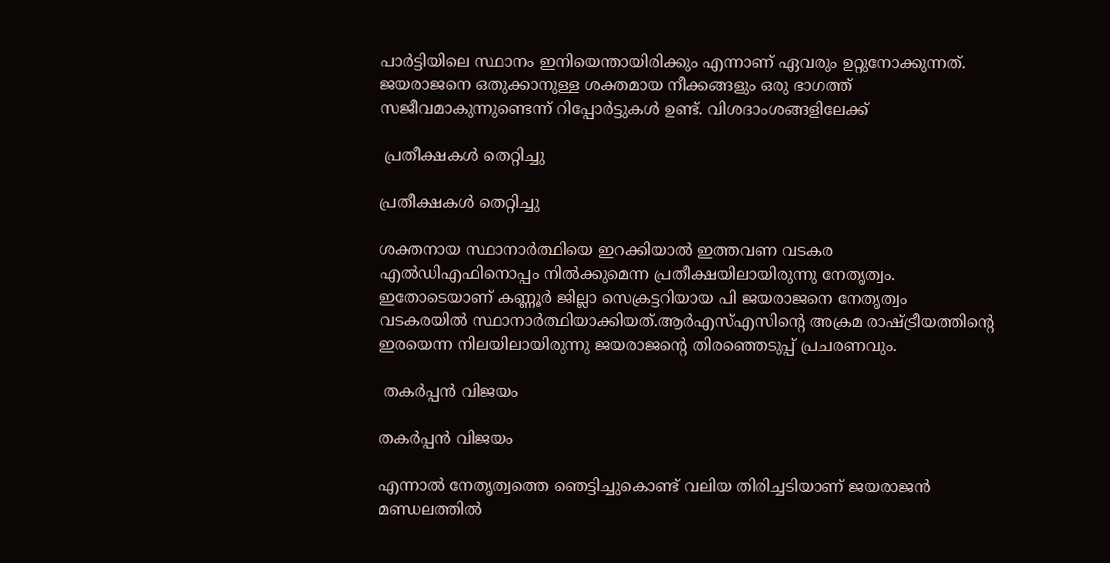പാര്‍ട്ടിയിലെ സ്ഥാനം ഇനിയെന്തായിരിക്കും എന്നാണ് ഏവരും ഉറ്റുനോക്കുന്നത്. ജയരാജനെ ഒതുക്കാനുള്ള ശക്തമായ നീക്കങ്ങളും ഒരു ഭാഗത്ത് സജീവമാകുന്നുണ്ടെന്ന് റിപ്പോര്‍ട്ടുകള്‍ ഉണ്ട്. വിശദാംശങ്ങളിലേക്ക്

 പ്രതീക്ഷകള്‍ തെറ്റിച്ചു

പ്രതീക്ഷകള്‍ തെറ്റിച്ചു

ശക്തനായ സ്ഥാനാര്‍ത്ഥിയെ ഇറക്കിയാല്‍ ഇത്തവണ വടകര എല്‍ഡിഎഫിനൊപ്പം നില്‍ക്കുമെന്ന പ്രതീക്ഷയിലായിരുന്നു നേതൃത്വം. ഇതോടെയാണ് കണ്ണൂര്‍ ജില്ലാ സെക്രട്ടറിയായ പി ജയരാജനെ നേതൃത്വം വടകരയില്‍ സ്ഥാനാര്‍ത്ഥിയാക്കിയത്.ആര്‍എസ്എസിന്‍റെ അക്രമ രാഷ്ട്രീയത്തിന്‍റെ ഇരയെന്ന നിലയിലായിരുന്നു ജയരാജന്‍റെ തിരഞ്ഞെടുപ്പ് പ്രചരണവും.

 തകര്‍പ്പന്‍ വിജയം

തകര്‍പ്പന്‍ വിജയം

എന്നാല്‍ നേതൃത്വത്തെ ഞെട്ടിച്ചുകൊണ്ട് വലിയ തിരിച്ചടിയാണ് ജയരാജന്‍ മണ്ഡലത്തില്‍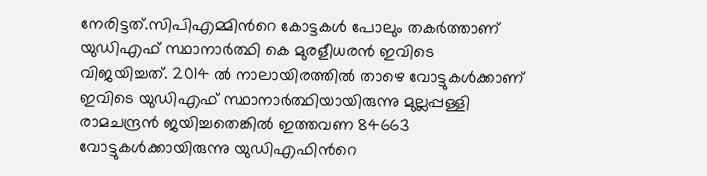നേരിട്ടത്.സിപിഎമ്മിന്‍റെ കോട്ടകള്‍ പോലും തകര്‍ത്താണ് യുഡിഎഫ് സ്ഥാനാര്‍ത്ഥി കെ മുരളീധരന്‍ ഇവിടെ വിജയിച്ചത്. 2014 ല്‍ നാലായിരത്തില്‍ താഴെ വോട്ടുകള്‍ക്കാണ് ഇവിടെ യുഡിഎഫ് സ്ഥാനാര്‍ത്ഥിയായിരുന്നു മുല്ലപ്പള്ളി രാമചന്ദ്രന്‍ ജയിച്ചതെങ്കില്‍ ഇത്തവണ 84663 വോട്ടുകള്‍ക്കായിരുന്നു യുഡിഎഫിന്‍റെ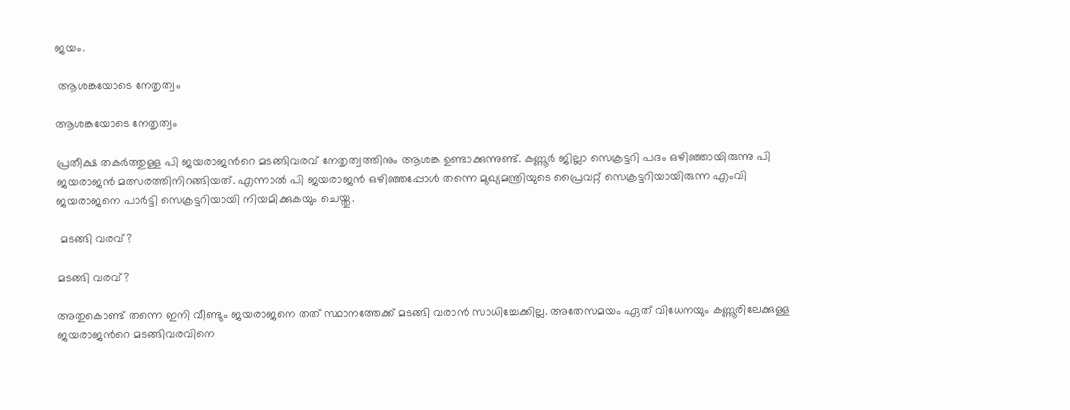ജയം.

 ആശങ്കയോടെ നേതൃത്വം

ആശങ്കയോടെ നേതൃത്വം

പ്രതീക്ഷ തകര്‍ത്തുള്ള പി ജയരാജന്‍റെ മടങ്ങിവരവ് നേതൃത്വത്തിനും ആശങ്ക ഉണ്ടാക്കുന്നുണ്ട്. കണ്ണൂര്‍ ജില്ലാ സെക്രട്ടറി പദം ഒഴിഞ്ഞായിരുന്നു പി ജയരാജന്‍ മത്സരത്തിനിറങ്ങിയത്. എന്നാല്‍ പി ജയരാജന്‍ ഒഴിഞ്ഞപ്പോള്‍ തന്നെ മുഖ്യമന്ത്രിയുടെ പ്രൈവറ്റ് സെക്രട്ടറിയായിരുന്ന എംവി ജയരാജനെ പാര്‍ട്ടി സെക്രട്ടറിയായി നിയമിക്കുകയും ചെയ്തു.

 മടങ്ങി വരവ്?

മടങ്ങി വരവ്?

അതുകൊണ്ട് തന്നെ ഇനി വീണ്ടും ജയരാജനെ തത് സ്ഥാനത്തേക്ക് മടങ്ങി വരാന്‍ സാധിച്ചേക്കില്ല. അതേസമയം ഏത് വിധേനയും കണ്ണൂരിലേക്കുള്ള ജയരാജന്‍റെ മടങ്ങിവരവിനെ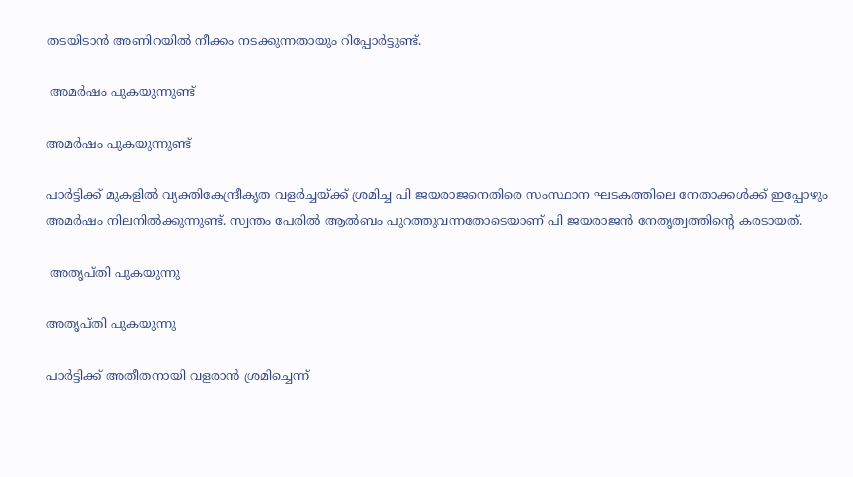തടയിടാന്‍ അണിറയില്‍ നീക്കം നടക്കുന്നതായും റിപ്പോര്‍ട്ടുണ്ട്.

 അമര്‍ഷം പുകയുന്നുണ്ട്

അമര്‍ഷം പുകയുന്നുണ്ട്

പാര്‍ട്ടിക്ക് മുകളില്‍ വ്യക്തികേന്ദ്രീകൃത വളര്‍ച്ചയ്ക്ക് ശ്രമിച്ച പി ജയരാജനെതിരെ സംസ്ഥാന ഘടകത്തിലെ നേതാക്കള്‍ക്ക് ഇപ്പോഴും അമര്‍ഷം നിലനില്‍ക്കുന്നുണ്ട്. സ്വന്തം പേരില്‍ ആല്‍ബം പുറത്തുവന്നതോടെയാണ് പി ജയരാജന്‍ നേതൃത്വത്തിന്‍റെ കരടായത്.

 അതൃപ്തി പുകയുന്നു

അതൃപ്തി പുകയുന്നു

പാര്‍ട്ടിക്ക് അതീതനായി വളരാന്‍ ശ്രമിച്ചെന്ന്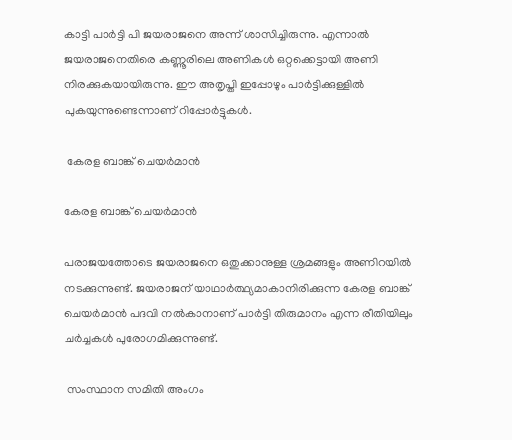കാട്ടി പാര്‍ട്ടി പി ജയരാജനെ അന്ന് ശാസിച്ചിരുന്നു. എന്നാല്‍ ജയരാജനെതിരെ കണ്ണൂരിലെ അണികള്‍ ഒറ്റക്കെട്ടായി അണി നിരക്കുകയായിരുന്നു. ഈ അതൃപ്തി ഇപ്പോഴും പാര്‍ട്ടിക്കുള്ളില്‍ പുകയുന്നുണ്ടെന്നാണ് റിപ്പോര്‍ട്ടുകള്‍.

 കേരള ബാങ്ക് ചെയര്‍മാന്‍

കേരള ബാങ്ക് ചെയര്‍മാന്‍

പരാജയത്തോടെ ജയരാജനെ ഒതുക്കാനുള്ള ശ്രമങ്ങളും അണിറയില്‍ നടക്കുന്നുണ്ട്. ജയരാജന് യാഥാര്‍ത്ഥ്യമാകാനിരിക്കുന്ന കേരള ബാങ്ക് ചെയര്‍മാന്‍ പദവി നല്‍കാനാണ് പാര്‍ട്ടി തിരുമാനം എന്ന രീതിയിലും ചര്‍ച്ചകള്‍ പുരോഗമിക്കുന്നുണ്ട്.

 സംസ്ഥാന സമിതി അംഗം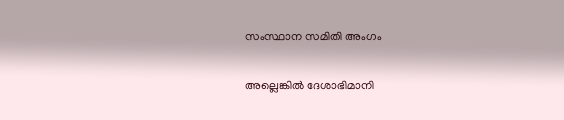സംസ്ഥാന സമിതി അംഗം

അല്ലെങ്കില്‍ ദേശാഭിമാനി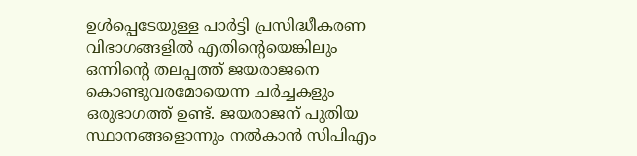ഉള്‍പ്പെടേയുള്ള പാര്‍ട്ടി പ്രസിദ്ധീകരണ വിഭാഗങ്ങളില്‍ എതിന്‍റെയെങ്കിലും ഒന്നിന്‍റെ തലപ്പത്ത് ജയരാജനെ കൊണ്ടുവരമോയെന്ന ചര്‍ച്ചകളും ഒരുഭാഗത്ത് ഉണ്ട്. ജയരാജന് പുതിയ സ്ഥാനങ്ങളൊന്നും നല്‍കാന്‍ സിപിഎം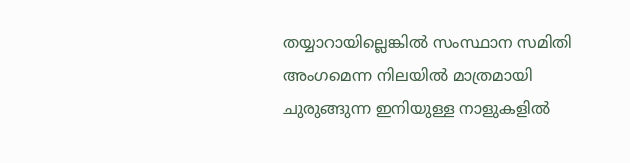തയ്യാറായില്ലെങ്കില്‍ സംസ്ഥാന സമിതി അംഗമെന്ന നിലയില്‍ മാത്രമായി ചുരുങ്ങുന്ന ഇനിയുള്ള നാളുകളില്‍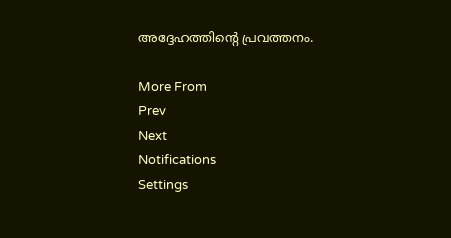അദ്ദേഹത്തിന്‍റെ പ്രവത്തനം.

More From
Prev
Next
Notifications
Settings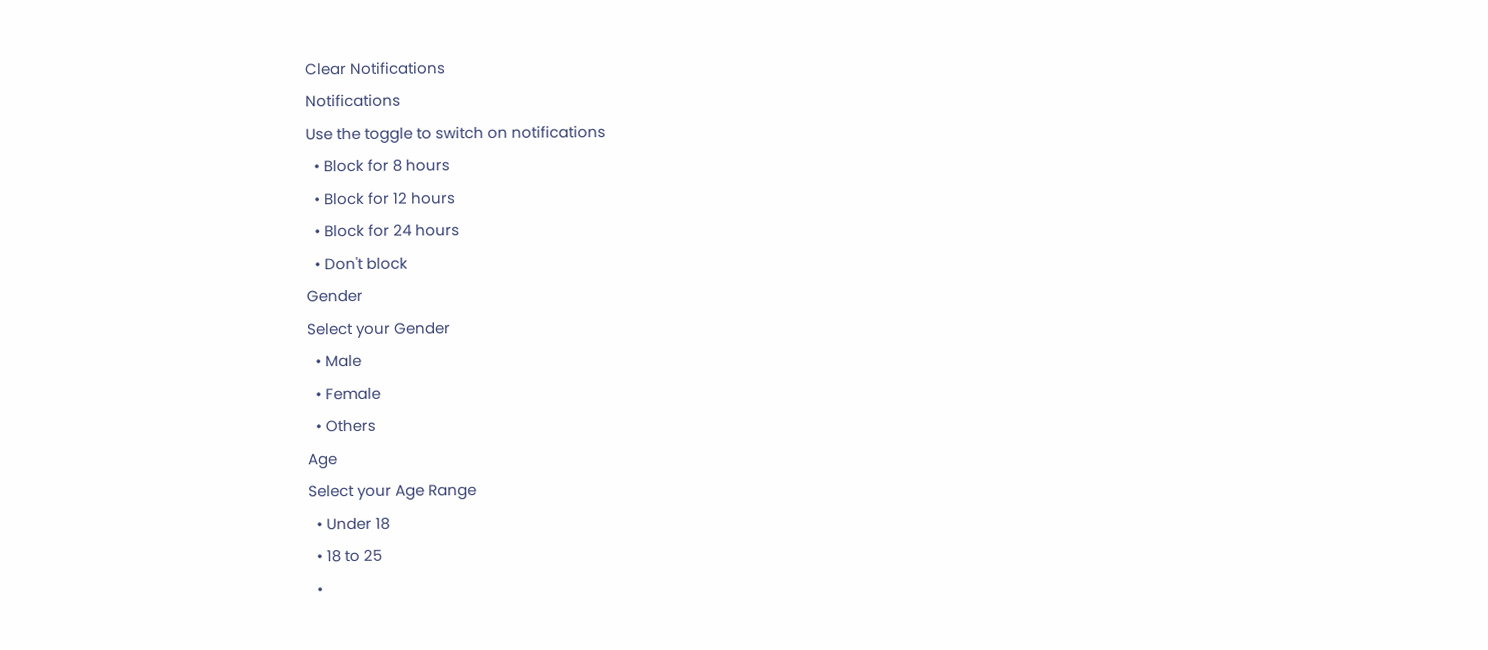Clear Notifications
Notifications
Use the toggle to switch on notifications
  • Block for 8 hours
  • Block for 12 hours
  • Block for 24 hours
  • Don't block
Gender
Select your Gender
  • Male
  • Female
  • Others
Age
Select your Age Range
  • Under 18
  • 18 to 25
  •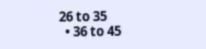26 to 35
  • 36 to 45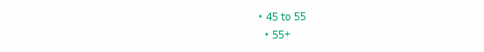• 45 to 55
  • 55+